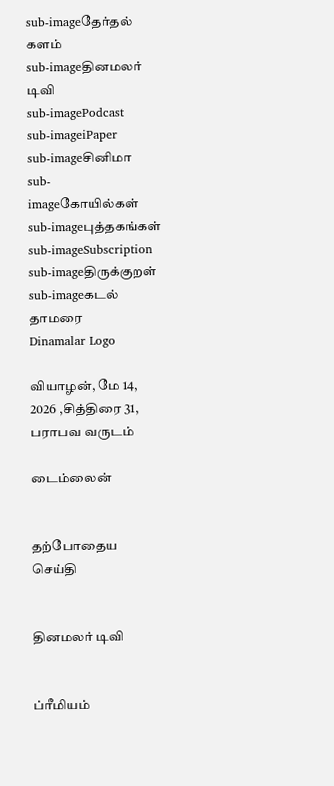sub-imageதேர்தல் களம்
sub-imageதினமலர் டிவி
sub-imagePodcast
sub-imageiPaper
sub-imageசினிமா
sub-imageகோயில்கள்
sub-imageபுத்தகங்கள்
sub-imageSubscription
sub-imageதிருக்குறள்
sub-imageகடல் தாமரை
Dinamalar Logo

வியாழன், மே 14, 2026 ,சித்திரை 31, பராபவ வருடம்

டைம்லைன்


தற்போதைய செய்தி


தினமலர் டிவி


ப்ரீமியம்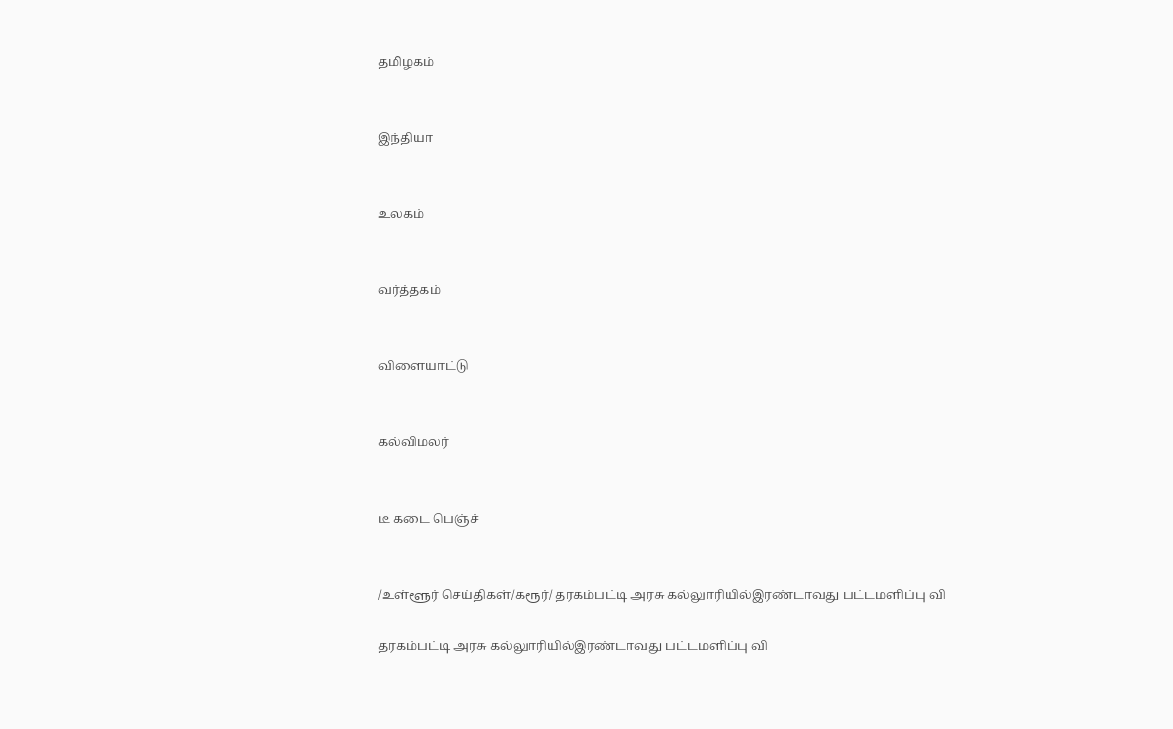தமிழகம்


இந்தியா


உலகம்


வர்த்தகம்


விளையாட்டு


கல்விமலர்


டீ கடை பெஞ்ச்


/உள்ளூர் செய்திகள்/கரூர்/ தரகம்பட்டி அரசு கல்லுாரியில்இரண்டாவது பட்டமளிப்பு வி

தரகம்பட்டி அரசு கல்லுாரியில்இரண்டாவது பட்டமளிப்பு வி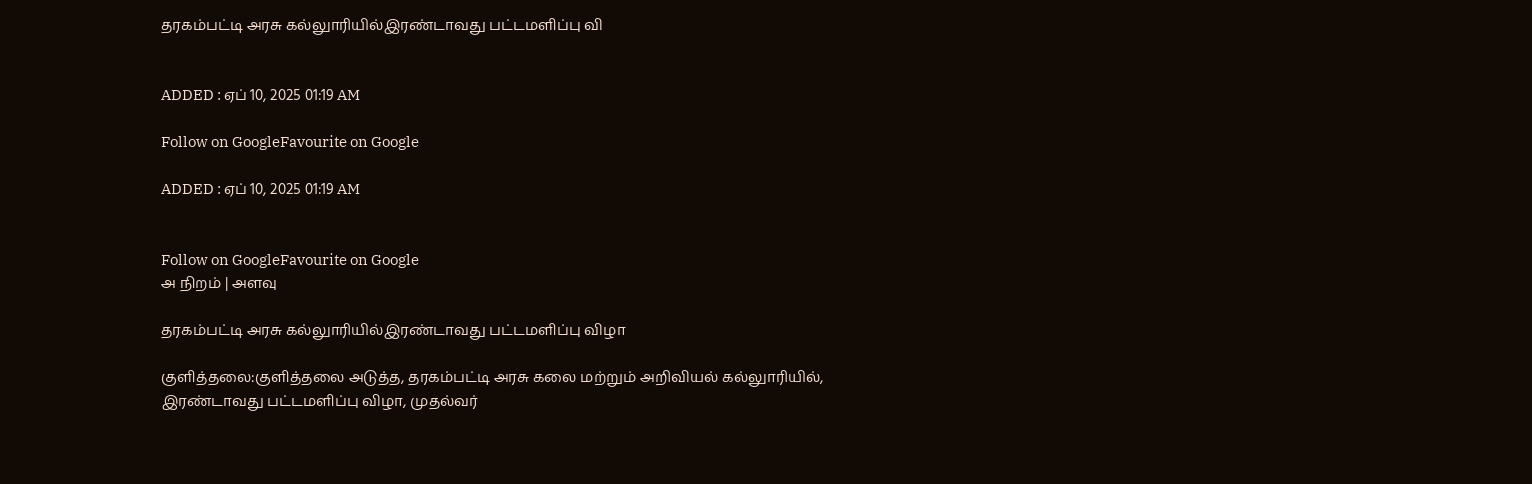தரகம்பட்டி அரசு கல்லுாரியில்இரண்டாவது பட்டமளிப்பு வி


ADDED : ஏப் 10, 2025 01:19 AM

Follow on GoogleFavourite on Google

ADDED : ஏப் 10, 2025 01:19 AM


Follow on GoogleFavourite on Google
அ நிறம் | அளவு

தரகம்பட்டி அரசு கல்லுாரியில்இரண்டாவது பட்டமளிப்பு விழா

குளித்தலை:குளித்தலை அடுத்த, தரகம்பட்டி அரசு கலை மற்றும் அறிவியல் கல்லுாரியில், இரண்டாவது பட்டமளிப்பு விழா, முதல்வர்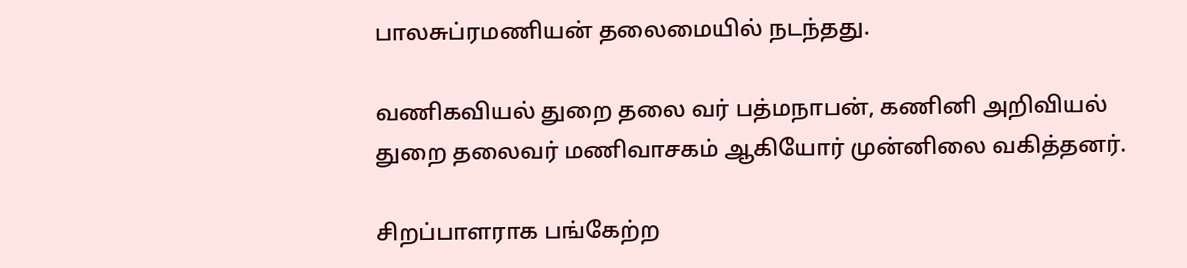பாலசுப்ரமணியன் தலைமையில் நடந்தது.

வணிகவியல் துறை தலை வர் பத்மநாபன், கணினி அறிவியல் துறை தலைவர் மணிவாசகம் ஆகியோர் முன்னிலை வகித்தனர்.

சிறப்பாளராக பங்கேற்ற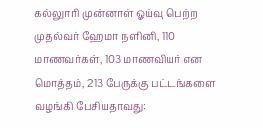கல்லுாரி முன்னாள் ஓய்வு பெற்ற முதல்வர் ஹேமா நளினி, 110 மாணவர்கள், 103 மாணவியர் என மொத்தம், 213 பேருக்கு பட்டங்களை வழங்கி பேசியதாவது: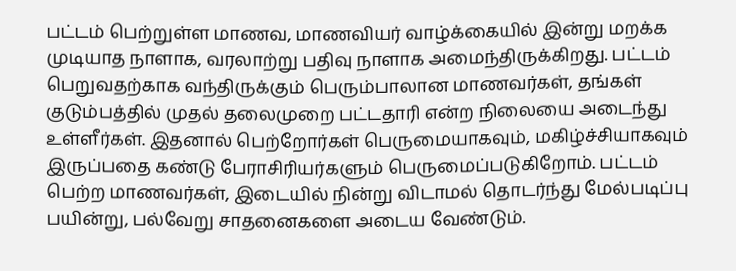பட்டம் பெற்றுள்ள மாணவ, மாணவியர் வாழ்க்கையில் இன்று மறக்க முடியாத நாளாக, வரலாற்று பதிவு நாளாக அமைந்திருக்கிறது. பட்டம் பெறுவதற்காக வந்திருக்கும் பெரும்பாலான மாணவர்கள், தங்கள் குடும்பத்தில் முதல் தலைமுறை பட்டதாரி என்ற நிலையை அடைந்து உள்ளீர்கள். இதனால் பெற்றோர்கள் பெருமையாகவும், மகிழ்ச்சியாகவும் இருப்பதை கண்டு பேராசிரியர்களும் பெருமைப்படுகிறோம். பட்டம் பெற்ற மாணவர்கள், இடையில் நின்று விடாமல் தொடர்ந்து மேல்படிப்பு பயின்று, பல்வேறு சாதனைகளை அடைய வேண்டும்.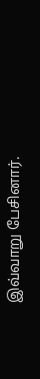இவ்வாறு பேசினார்.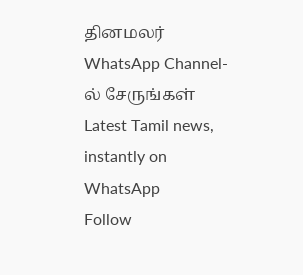தினமலர் WhatsApp Channel-ல் சேருங்கள்
Latest Tamil news, instantly on WhatsApp
Follow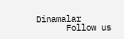Dinamalar
      Follow us